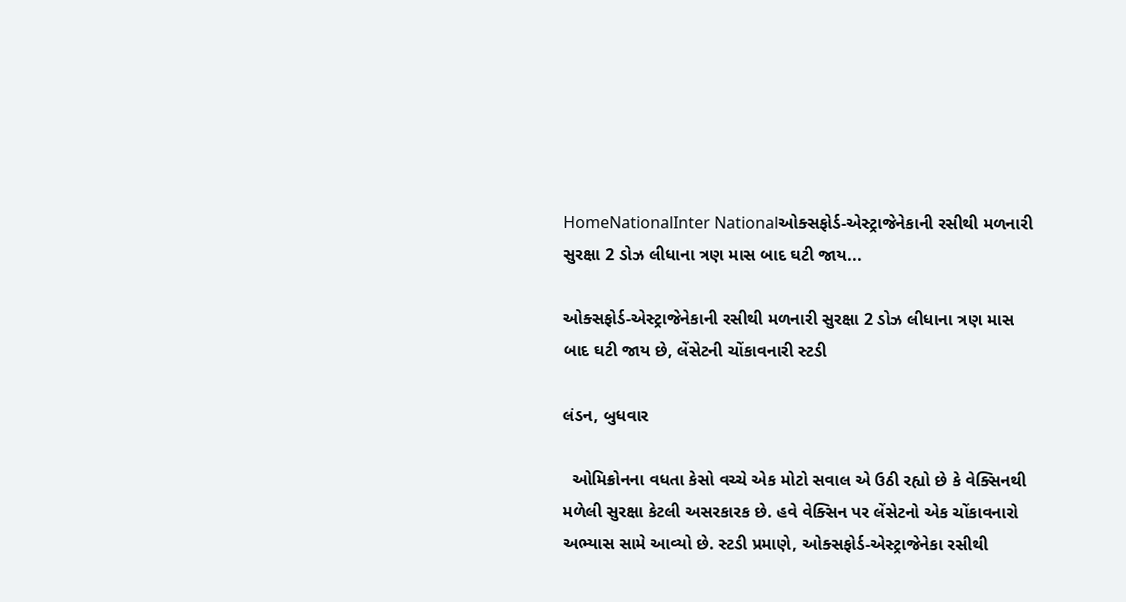HomeNationalInter Nationalઓક્સફોર્ડ-એસ્ટ્રાજેનેકાની રસીથી મળનારી સુરક્ષા 2 ડોઝ લીધાના ત્રણ માસ બાદ ઘટી જાય...

ઓક્સફોર્ડ-એસ્ટ્રાજેનેકાની રસીથી મળનારી સુરક્ષા 2 ડોઝ લીધાના ત્રણ માસ બાદ ઘટી જાય છે, લેંસેટની ચોંકાવનારી સ્ટડી

લંડન, બુધવાર

  ઓમિક્રોનના વધતા કેસો વચ્ચે એક મોટો સવાલ એ ઉઠી રહ્યો છે કે વેક્સિનથી મળેલી સુરક્ષા કેટલી અસરકારક છે. હવે વેક્સિન પર લેંસેટનો એક ચોંકાવનારો અભ્યાસ સામે આવ્યો છે. સ્ટડી પ્રમાણે, ઓક્સફોર્ડ-એસ્ટ્રાજેનેકા રસીથી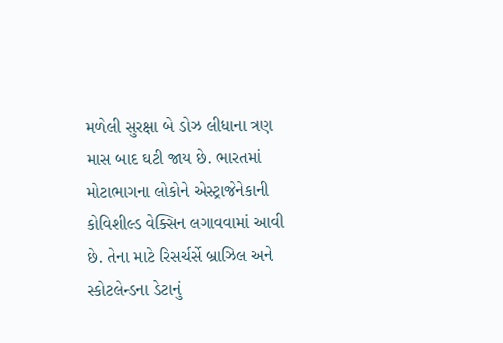મળેલી સુરક્ષા બે ડોઝ લીધાના ત્રણ માસ બાદ ઘટી જાય છે. ભારતમાં મોટાભાગના લોકોને એસ્ટ્રાજેનેકાની કોવિશીલ્ડ વેક્સિન લગાવવામાં આવી છે. તેના માટે રિસર્ચર્સે બ્રાઝિલ અને સ્કોટલેન્ડના ડેટાનું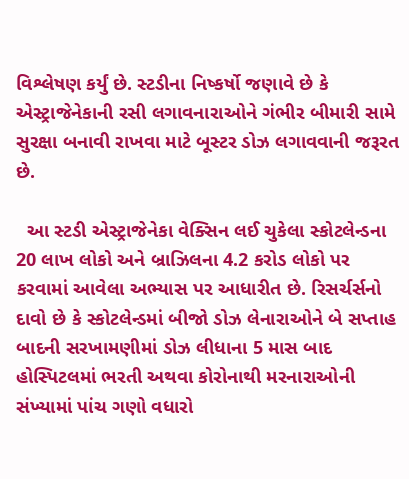વિશ્લેષણ કર્યું છે. સ્ટડીના નિષ્કર્ષો જણાવે છે કે એસ્ટ્રાજેનેકાની રસી લગાવનારાઓને ગંભીર બીમારી સામે સુરક્ષા બનાવી રાખવા માટે બૂસ્ટર ડોઝ લગાવવાની જરૂરત છે.

  આ સ્ટડી એસ્ટ્રાજેનેકા વેક્સિન લઈ ચુકેલા સ્કોટલેન્ડના 20 લાખ લોકો અને બ્રાઝિલના 4.2 કરોડ લોકો પર કરવામાં આવેલા અભ્યાસ પર આધારીત છે. રિસર્ચર્સનો દાવો છે કે સ્કોટલેન્ડમાં બીજો ડોઝ લેનારાઓને બે સપ્તાહ બાદની સરખામણીમાં ડોઝ લીધાના 5 માસ બાદ હોસ્પિટલમાં ભરતી અથવા કોરોનાથી મરનારાઓની સંખ્યામાં પાંચ ગણો વધારો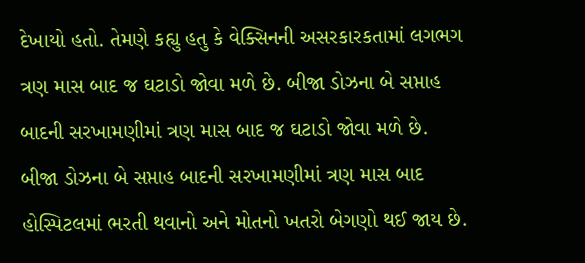દેખાયો હતો. તેમણે કહ્યુ હતુ કે વેક્સિનની અસરકારકતામાં લગભગ ત્રણ માસ બાદ જ ઘટાડો જોવા મળે છે. બીજા ડોઝના બે સપ્તાહ બાદની સરખામણીમાં ત્રણ માસ બાદ જ ઘટાડો જોવા મળે છે. બીજા ડોઝના બે સપ્તાહ બાદની સરખામણીમાં ત્રણ માસ બાદ હોસ્પિટલમાં ભરતી થવાનો અને મોતનો ખતરો બેગણો થઈ જાય છે.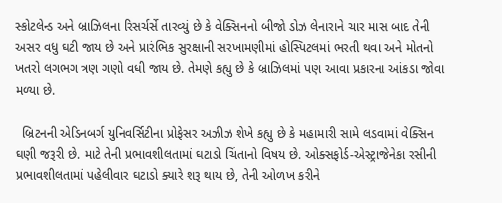સ્કોટલેન્ડ અને બ્રાઝિલના રિસર્ચર્સે તારવ્યું છે કે વેક્સિનનો બીજો ડોઝ લેનારાને ચાર માસ બાદ તેની અસર વધુ ઘટી જાય છે અને પ્રારંભિક સુરક્ષાની સરખામણીમાં હોસ્પિટલમાં ભરતી થવા અને મોતનો ખતરો લગભગ ત્રણ ગણો વધી જાય છે. તેમણે કહ્યુ છે કે બ્રાઝિલમાં પણ આવા પ્રકારના આંકડા જોવા મળ્યા છે.

  બ્રિટનની એડિનબર્ગ યુનિવર્સિટીના પ્રોફેસર અઝીઝ શેખે કહ્યુ છે કે મહામારી સામે લડવામાં વેક્સિન ઘણી જરૂરી છે. માટે તેની પ્રભાવશીલતામાં ઘટાડો ચિંતાનો વિષય છે. ઓક્સફોર્ડ-એસ્ટ્રાજેનેકા રસીની પ્રભાવશીલતામાં પહેલીવાર ઘટાડો ક્યારે શરૂ થાય છે, તેની ઓળખ કરીને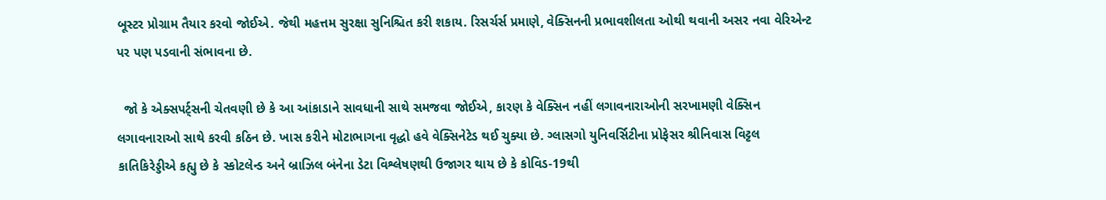બૂસ્ટર પ્રોગ્રામ તૈયાર કરવો જોઈએ. જેથી મહત્તમ સુરક્ષા સુનિશ્ચિત કરી શકાય. રિસર્ચર્સ પ્રમાણે, વેક્સિનની પ્રભાવશીલતા ઓથી થવાની અસર નવા વેરિએન્ટ પર પણ પડવાની સંભાવના છે.

  જો કે એક્સપર્ટ્સની ચેતવણી છે કે આ આંકાડાને સાવધાની સાથે સમજવા જોઈએ, કારણ કે વેક્સિન નહીં લગાવનારાઓની સરખામણી વેક્સિન લગાવનારાઓ સાથે કરવી કઠિન છે. ખાસ કરીને મોટાભાગના વૃદ્ધો હવે વેક્સિનેટેડ થઈ ચુક્યા છે. ગ્લાસગો યુનિવર્સિટીના પ્રોફેસર શ્રીનિવાસ વિટ્ટલ કાતિકિરેડ્ડીએ કહ્યુ છે કે સ્કોટલેન્ડ અને બ્રાઝિલ બંનેના ડેટા વિશ્લેષણથી ઉજાગર થાય છે કે કોવિડ-19થી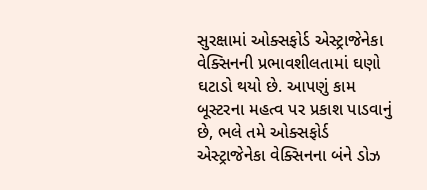સુરક્ષામાં ઓક્સફોર્ડ એસ્ટ્રાજેનેકા વેક્સિનની પ્રભાવશીલતામાં ઘણો ઘટાડો થયો છે. આપણું કામ બૂસ્ટરના મહત્વ પર પ્રકાશ પાડવાનું છે, ભલે તમે ઓક્સફોર્ડ એસ્ટ્રાજેનેકા વેક્સિનના બંને ડોઝ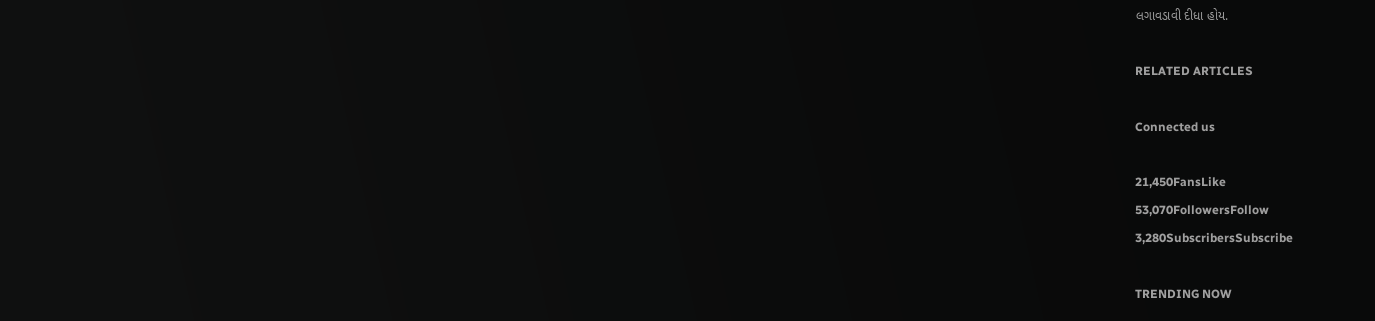લગાવડાવી દીધા હોય.

RELATED ARTICLES

Connected us

21,450FansLike
53,070FollowersFollow
3,280SubscribersSubscribe

TRENDING NOW